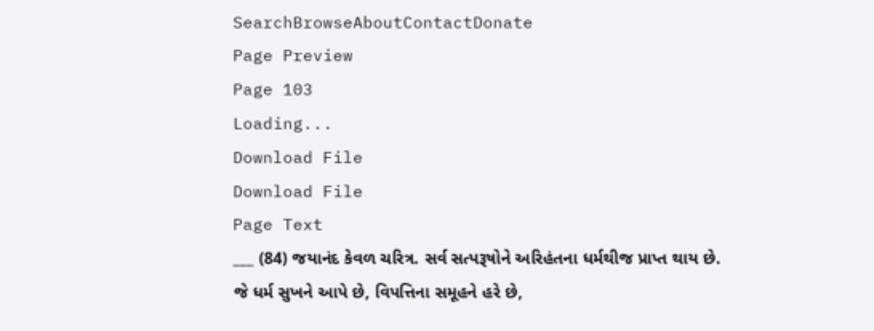SearchBrowseAboutContactDonate
Page Preview
Page 103
Loading...
Download File
Download File
Page Text
___ (84) જયાનંદ કેવળ ચરિત્ર. સર્વ સત્પરૂષોને અરિહંતના ધર્મથીજ પ્રાપ્ત થાય છે. જે ધર્મ સુખને આપે છે, વિપત્તિના સમૂહને હરે છે,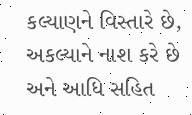કલ્યાણને વિસ્તારે છે, અકલ્યાને નાશ કરે છે અને આધિ સહિત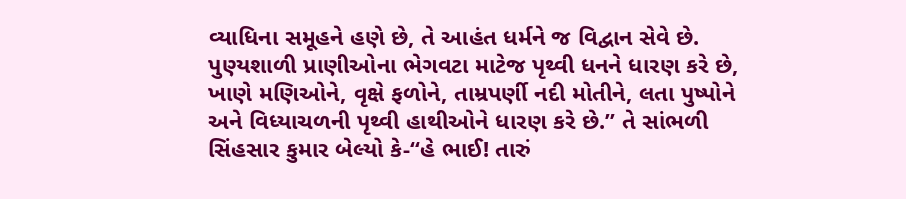વ્યાધિના સમૂહને હણે છે, તે આહંત ધર્મને જ વિદ્વાન સેવે છે. પુણ્યશાળી પ્રાણીઓના ભેગવટા માટેજ પૃથ્વી ધનને ધારણ કરે છે, ખાણે મણિઓને, વૃક્ષે ફળોને, તામ્રપર્ણી નદી મોતીને, લતા પુષ્પોને અને વિધ્યાચળની પૃથ્વી હાથીઓને ધારણ કરે છે.” તે સાંભળી સિંહસાર કુમાર બેલ્યો કે-“હે ભાઈ! તારું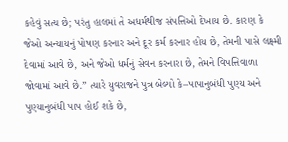કહેવું સત્ય છે; પરંતુ હાલમાં તે અધર્મથીજ સંપત્તિઓ દેખાય છે. કારણ કે જેઓ અન્યાયનું પોષણ કરનાર અને દૂર કર્મ કરનાર હોય છે, તેમની પાસે લક્ષ્મી દેવામાં આવે છે, અને જેઓ ધર્મનું સેવન કરનારા છે, તેમને વિપત્તિવાળા જોવામાં આવે છે.” ત્યારે યુવરાજને પુત્ર બેલ્યો કે–પાપાનુબંધી પુણ્ય અને પુણ્યાનુબંધી પાપ હોઈ શકે છે,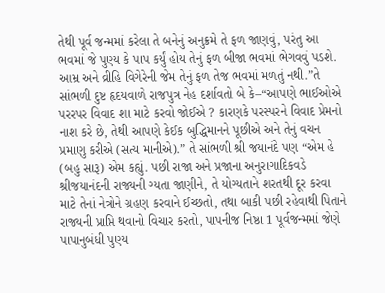તેથી પૂર્વ જન્મમાં કરેલા તે બનેનું અનુક્રમે તે ફળ જાણવું, પરંતુ આ ભવમાં જે પુણ્ય કે પાપ કર્યું હોય તેનું ફળ બીજા ભવમાં ભેગવવું પડશે. આમ્ર અને વ્રીહિ વિગેરેની જેમ તેનું ફળ તેજ ભવમાં મળતું નથી.”તે સાંભળી દુષ્ટ હૃદયવાળે રાજપુત્ર નેહ દર્શાવતો બે કે–“આપણે ભાઈઓએ પરરપર વિવાદ શા માટે કરવો જોઈએ ? કારણકે પરસ્પરને વિવાદ પ્રેમનો નાશ કરે છે, તેથી આપણે કેઈક બુદ્ધિમાનને પૂછીએ અને તેનું વચન પ્રમાણુ કરીએ (સત્ય માનીએ).” તે સાંભળી શ્રી જયાનંદે પણ “એમ હે (બહુ સારૂ) એમ કહ્યું. પછી રાજા અને પ્રજાના અનુરાગાદિકવડે શ્રીજયાનંદની રાજ્યની ગ્યતા જાણીને, તે યોગ્યતાને શરતથી દૂર કરવા માટે તેનાં નેત્રોને ગ્રહણ કરવાને ઈચ્છતો, તથા બાકી પછી રહેવાથી પિતાને રાજ્યની પ્રાપ્તિ થવાનો વિચાર કરતો, પાપનીજ નિષ્ઠા 1 પૂર્વજન્મમાં જેણે પાપાનુબંધી પુણ્ય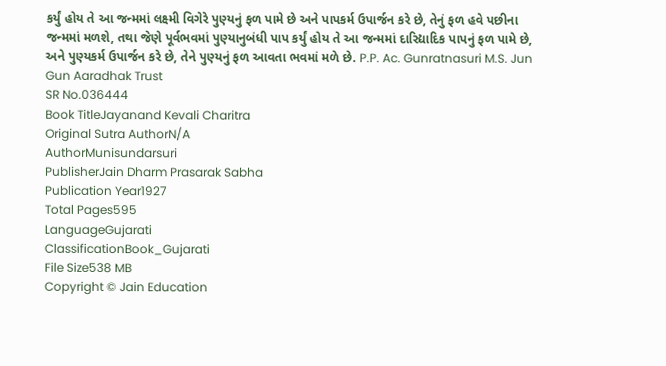કર્યું હોય તે આ જન્મમાં લક્ષ્મી વિગેરે પુણ્યનું ફળ પામે છે અને પાપકર્મ ઉપાર્જન કરે છે, તેનું ફળ હવે પછીના જન્મમાં મળશે, તથા જેણે પૂર્વભવમાં પુણ્યાનુબંધી પાપ કર્યું હોય તે આ જન્મમાં દારિદ્યાદિક પાપનું ફળ પામે છે, અને પુણ્યકર્મ ઉપાર્જન કરે છે, તેને પુણ્યનું ફળ આવતા ભવમાં મળે છે. P.P. Ac. Gunratnasuri M.S. Jun Gun Aaradhak Trust
SR No.036444
Book TitleJayanand Kevali Charitra
Original Sutra AuthorN/A
AuthorMunisundarsuri
PublisherJain Dharm Prasarak Sabha
Publication Year1927
Total Pages595
LanguageGujarati
ClassificationBook_Gujarati
File Size538 MB
Copyright © Jain Education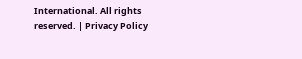International. All rights reserved. | Privacy Policy